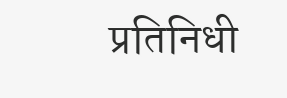प्रतिनिधी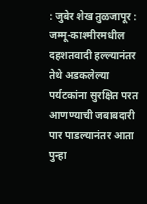: जुबेर शेख तुळजापूर : जम्मू-काश्मीरमधील दहशतवादी हल्ल्यानंतर तेथे अडकलेल्या पर्यटकांना सुरक्षित परत आणण्याची जबाबदारी पार पाडल्यानंतर आता पुन्हा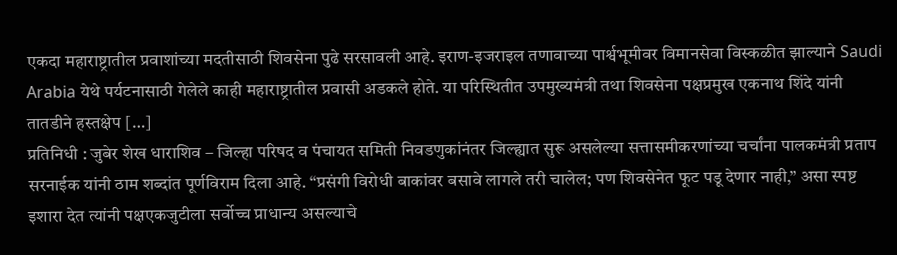एकदा महाराष्ट्रातील प्रवाशांच्या मदतीसाठी शिवसेना पुढे सरसावली आहे. इराण-इजराइल तणावाच्या पार्श्वभूमीवर विमानसेवा विस्कळीत झाल्याने Saudi Arabia येथे पर्यटनासाठी गेलेले काही महाराष्ट्रातील प्रवासी अडकले होते. या परिस्थितीत उपमुख्यमंत्री तथा शिवसेना पक्षप्रमुख एकनाथ शिंदे यांनी तातडीने हस्तक्षेप […]
प्रतिनिधी : जुबेर शेख धाराशिव – जिल्हा परिषद व पंचायत समिती निवडणुकांनंतर जिल्ह्यात सुरू असलेल्या सत्तासमीकरणांच्या चर्चांना पालकमंत्री प्रताप सरनाईक यांनी ठाम शब्दांत पूर्णविराम दिला आहे. “प्रसंगी विरोधी बाकांवर बसावे लागले तरी चालेल; पण शिवसेनेत फूट पडू देणार नाही,” असा स्पष्ट इशारा देत त्यांनी पक्षएकजुटीला सर्वोच्च प्राधान्य असल्याचे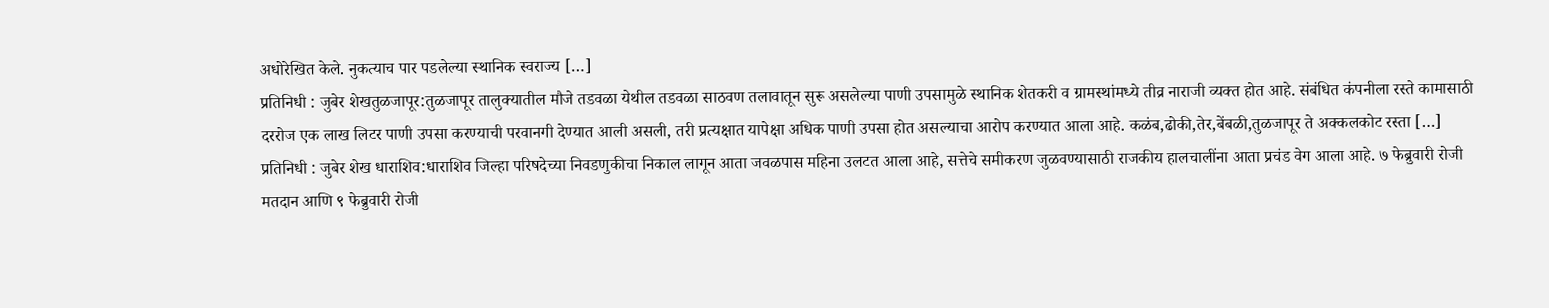अधोरेखित केले. नुकत्याच पार पडलेल्या स्थानिक स्वराज्य […]
प्रतिनिधी : जुबेर शेखतुळजापूर:तुळजापूर तालुक्यातील मौजे तडवळा येथील तडवळा साठवण तलावातून सुरू असलेल्या पाणी उपसामुळे स्थानिक शेतकरी व ग्रामस्थांमध्ये तीव्र नाराजी व्यक्त होत आहे. संबंधित कंपनीला रस्ते कामासाठी दररोज एक लाख लिटर पाणी उपसा करण्याची परवानगी देण्यात आली असली, तरी प्रत्यक्षात यापेक्षा अधिक पाणी उपसा होत असल्याचा आरोप करण्यात आला आहे. कळंब,ढोकी,तेर,बेंबळी,तुळजापूर ते अक्कलकोट रस्ता […]
प्रतिनिधी : जुबेर शेख धाराशिव:धाराशिव जिल्हा परिषदेच्या निवडणुकीचा निकाल लागून आता जवळपास महिना उलटत आला आहे, सत्तेचे समीकरण जुळवण्यासाठी राजकीय हालचालींना आता प्रचंड वेग आला आहे. ७ फेब्रुवारी रोजी मतदान आणि ९ फेब्रुवारी रोजी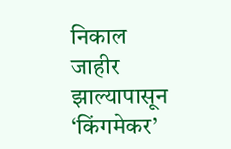निकाल जाहीर झाल्यापासून ‘किंगमेकर’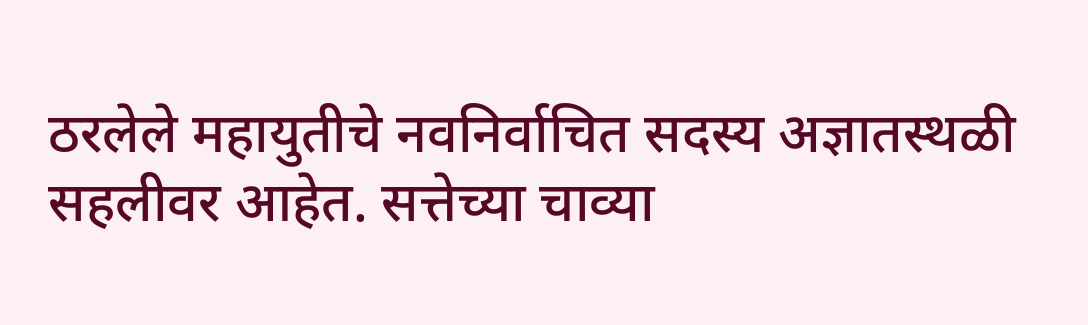ठरलेले महायुतीचे नवनिर्वाचित सदस्य अज्ञातस्थळी सहलीवर आहेत. सत्तेच्या चाव्या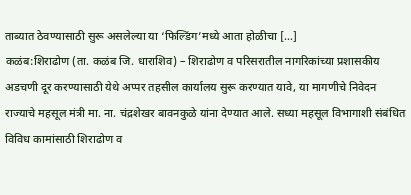ताब्यात ठेवण्यासाठी सुरू असलेल्या या ‘फिल्डिंग’मध्ये आता होळीचा […]
कळंब:शिराढोण (ता. कळंब जि. धाराशिव) – शिराढोण व परिसरातील नागरिकांच्या प्रशासकीय अडचणी दूर करण्यासाठी येथे अप्पर तहसील कार्यालय सुरू करण्यात यावे, या मागणीचे निवेदन राज्याचे महसूल मंत्री मा. ना. चंद्रशेखर बावनकुळे यांना देण्यात आले. सध्या महसूल विभागाशी संबंधित विविध कामांसाठी शिराढोण व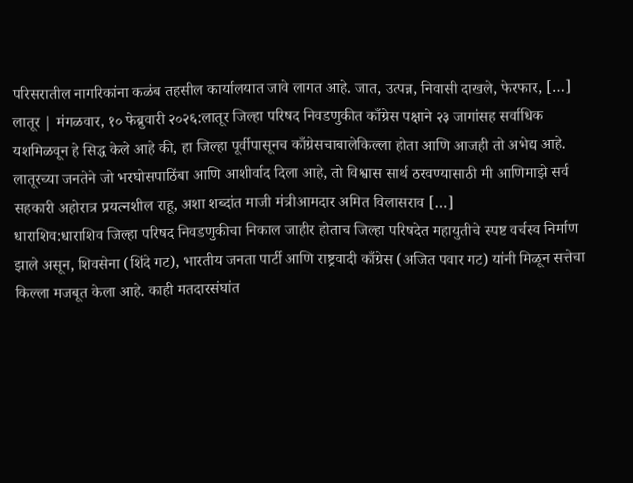परिसरातील नागरिकांना कळंब तहसील कार्यालयात जावे लागत आहे. जात, उत्पन्न, निवासी दाखले, फेरफार, […]
लातूर | मंगळवार, १० फेब्रुवारी २०२६:लातूर जिल्हा परिषद निवडणुकीत काँग्रेस पक्षाने २३ जागांसह सर्वाधिक यशमिळवून हे सिद्ध केले आहे की, हा जिल्हा पूर्वीपासूनच काँग्रेसचाबालेकिल्ला होता आणि आजही तो अभेद्य आहे. लातूरच्या जनतेने जो भरघोसपाठिंबा आणि आशीर्वाद दिला आहे, तो विश्वास सार्थ ठरवण्यासाठी मी आणिमाझे सर्व सहकारी अहोरात्र प्रयत्नशील राहू, अशा शब्दांत माजी मंत्रीआमदार अमित विलासराव […]
धाराशिव:धाराशिव जिल्हा परिषद निवडणुकीचा निकाल जाहीर होताच जिल्हा परिषदेत महायुतीचे स्पष्ट वर्चस्व निर्माण झाले असून, शिवसेना (शिंदे गट), भारतीय जनता पार्टी आणि राष्ट्रवादी काँग्रेस (अजित पवार गट) यांनी मिळून सत्तेचा किल्ला मजबूत केला आहे. काही मतदारसंघांत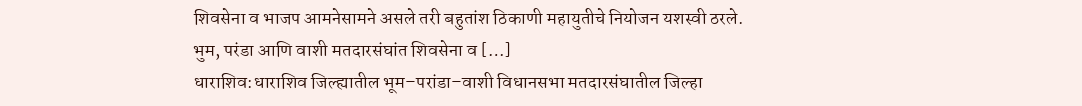शिवसेना व भाजप आमनेसामने असले तरी बहुतांश ठिकाणी महायुतीचे नियोजन यशस्वी ठरले. भुम, परंडा आणि वाशी मतदारसंघांत शिवसेना व […]
धाराशिव:धाराशिव जिल्ह्यातील भूम–परांडा–वाशी विधानसभा मतदारसंघातील जिल्हा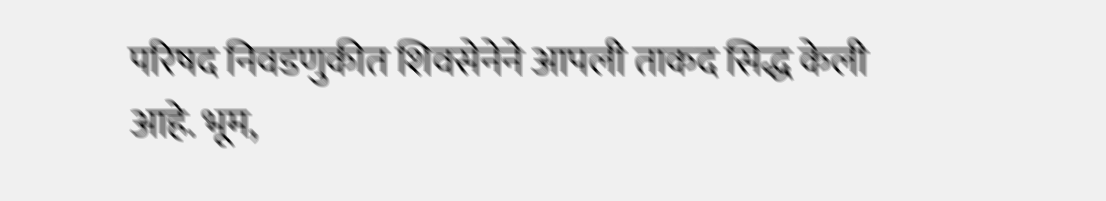परिषद निवडणुकीत शिवसेनेने आपली ताकद सिद्ध केली आहे. भूम,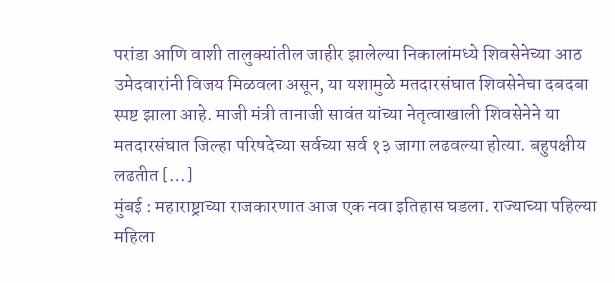परांडा आणि वाशी तालुक्यांतील जाहीर झालेल्या निकालांमध्ये शिवसेनेच्या आठ उमेदवारांनी विजय मिळवला असून, या यशामुळे मतदारसंघात शिवसेनेचा दबदबा स्पष्ट झाला आहे. माजी मंत्री तानाजी सावंत यांच्या नेतृत्वाखाली शिवसेनेने या मतदारसंघात जिल्हा परिषदेच्या सर्वच्या सर्व १३ जागा लढवल्या होत्या. बहुपक्षीय लढतीत […]
मुंबई : महाराष्ट्राच्या राजकारणात आज एक नवा इतिहास घडला. राज्याच्या पहिल्या महिला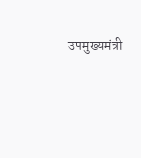उपमुख्यमंत्री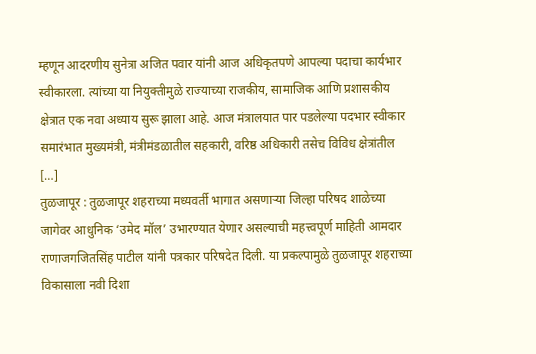म्हणून आदरणीय सुनेत्रा अजित पवार यांनी आज अधिकृतपणे आपल्या पदाचा कार्यभार स्वीकारला. त्यांच्या या नियुक्तीमुळे राज्याच्या राजकीय, सामाजिक आणि प्रशासकीय क्षेत्रात एक नवा अध्याय सुरू झाला आहे. आज मंत्रालयात पार पडलेल्या पदभार स्वीकार समारंभात मुख्यमंत्री, मंत्रीमंडळातील सहकारी, वरिष्ठ अधिकारी तसेच विविध क्षेत्रांतील […]
तुळजापूर : तुळजापूर शहराच्या मध्यवर्ती भागात असणाऱ्या जिल्हा परिषद शाळेच्या जागेवर आधुनिक ‘उमेद मॉल’ उभारण्यात येणार असल्याची महत्त्वपूर्ण माहिती आमदार राणाजगजितसिंह पाटील यांनी पत्रकार परिषदेत दिली. या प्रकल्पामुळे तुळजापूर शहराच्या विकासाला नवी दिशा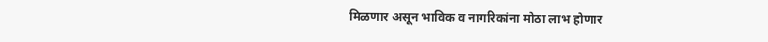मिळणार असून भाविक व नागरिकांना मोठा लाभ होणार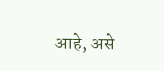आहे, असे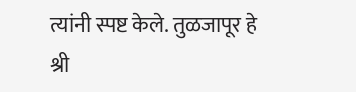त्यांनी स्पष्ट केले. तुळजापूर हे श्री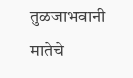तुळजाभवानी मातेचे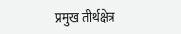प्रमुख तीर्थक्षेत्र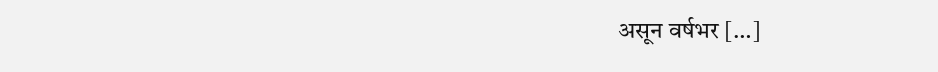असून वर्षभर […]